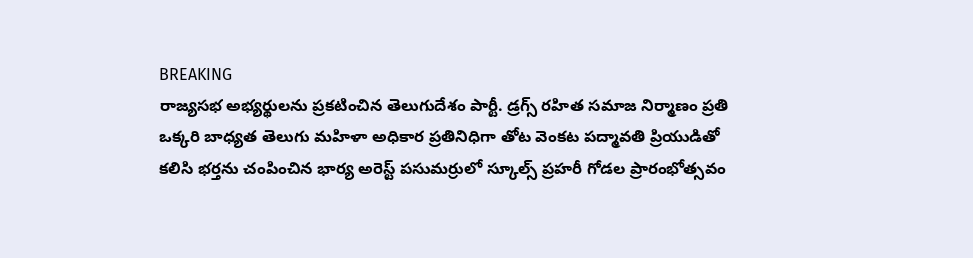BREAKING
రాజ్యసభ అభ్యర్థులను ప్రకటించిన తెలుగుదేశం పార్టీ. డ్రగ్స్ రహిత సమాజ నిర్మాణం ప్రతి ఒక్కరి బాధ్యత తెలుగు మహిళా అధికార ప్రతినిధిగా తోట వెంకట పద్మావతి ప్రియుడితో కలిసి భర్తను చంపించిన భార్య అరెస్ట్ పసుమర్రులో స్కూల్స్ ప్రహరీ గోడల ప్రారంభోత్సవం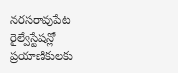నరసరావుపేట రైల్వేస్టేషన్లో ప్రయాణికులకు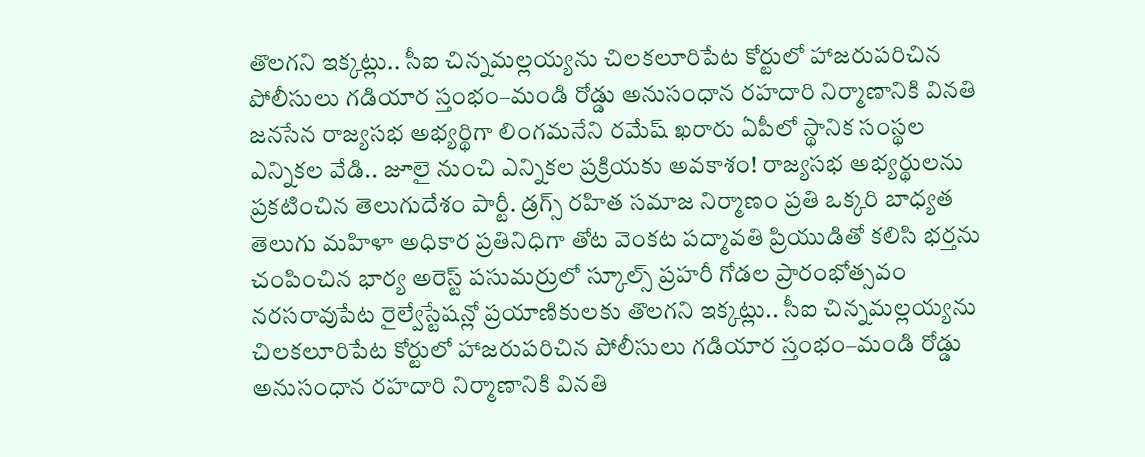తొలగని ఇక్కట్లు.. సీఐ చిన్నమల్లయ్యను చిలకలూరిపేట కోర్టులో హాజరుపరిచిన పోలీసులు గడియార స్తంభం–మండి రోడ్డు అనుసంధాన రహదారి నిర్మాణానికి వినతి జనసేన రాజ్యసభ అభ్యర్థిగా లింగమనేని రమేష్ ఖరారు ఏపీలో స్థానిక సంస్థల ఎన్నికల వేడి.. జూలై నుంచి ఎన్నికల ప్రక్రియకు అవకాశం! రాజ్యసభ అభ్యర్థులను ప్రకటించిన తెలుగుదేశం పార్టీ. డ్రగ్స్ రహిత సమాజ నిర్మాణం ప్రతి ఒక్కరి బాధ్యత తెలుగు మహిళా అధికార ప్రతినిధిగా తోట వెంకట పద్మావతి ప్రియుడితో కలిసి భర్తను చంపించిన భార్య అరెస్ట్ పసుమర్రులో స్కూల్స్ ప్రహరీ గోడల ప్రారంభోత్సవం నరసరావుపేట రైల్వేస్టేషన్లో ప్రయాణికులకు తొలగని ఇక్కట్లు.. సీఐ చిన్నమల్లయ్యను చిలకలూరిపేట కోర్టులో హాజరుపరిచిన పోలీసులు గడియార స్తంభం–మండి రోడ్డు అనుసంధాన రహదారి నిర్మాణానికి వినతి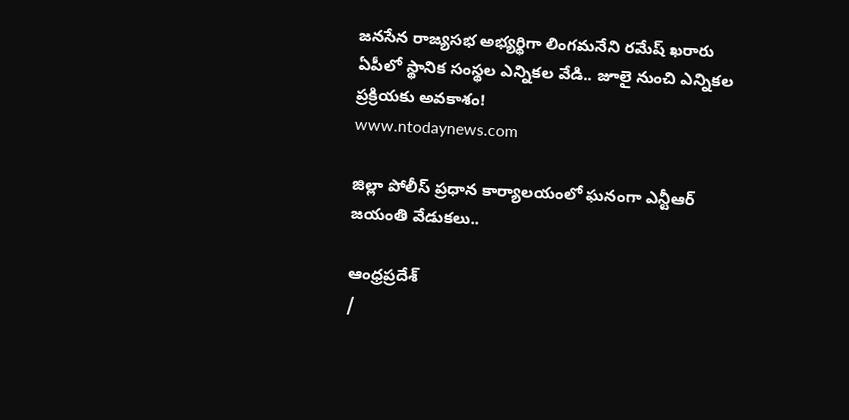జనసేన రాజ్యసభ అభ్యర్థిగా లింగమనేని రమేష్ ఖరారు ఏపీలో స్థానిక సంస్థల ఎన్నికల వేడి.. జూలై నుంచి ఎన్నికల ప్రక్రియకు అవకాశం!
www.ntodaynews.com

జిల్లా పోలీస్ ప్రధాన కార్యాలయంలో ఘనంగా ఎన్టీఆర్ జయంతి వేడుకలు..

ఆంధ్రప్రదేశ్
/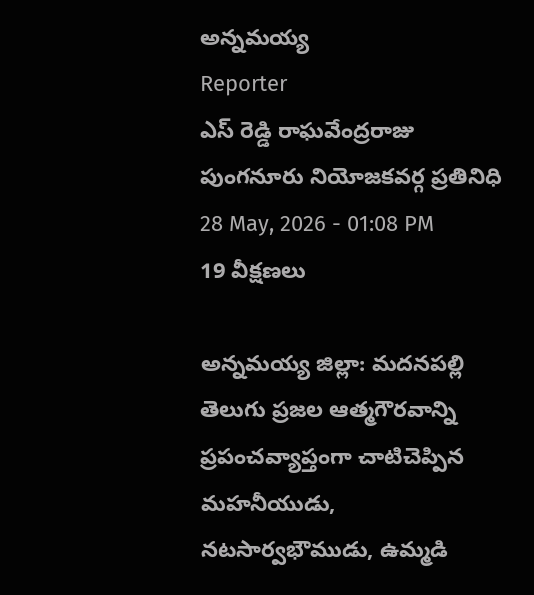అన్నమయ్య
Reporter
ఎస్ రెడ్డి రాఘవేంద్రరాజు పుంగనూరు నియోజకవర్గ ప్రతినిధి
28 May, 2026 - 01:08 PM
19 వీక్షణలు

అన్నమయ్య జిల్లా: మదనపల్లి  తెలుగు ప్రజల ఆత్మగౌరవాన్ని ప్రపంచవ్యాప్తంగా చాటిచెప్పిన మహనీయుడు, నటసార్వభౌముడు, ఉమ్మడి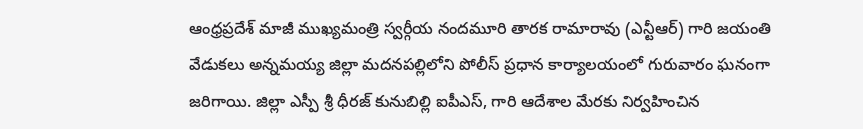ఆంధ్రప్రదేశ్ మాజీ ముఖ్యమంత్రి స్వర్గీయ నందమూరి తారక రామారావు (ఎన్టీఆర్) గారి జయంతి వేడుకలు అన్నమయ్య జిల్లా మదనపల్లిలోని పోలీస్ ప్రధాన కార్యాలయంలో గురువారం ఘనంగా జరిగాయి. జిల్లా ఎస్పీ శ్రీ ధీరజ్ కునుబిల్లి ఐపీఎస్, గారి ఆదేశాల మేరకు నిర్వహించిన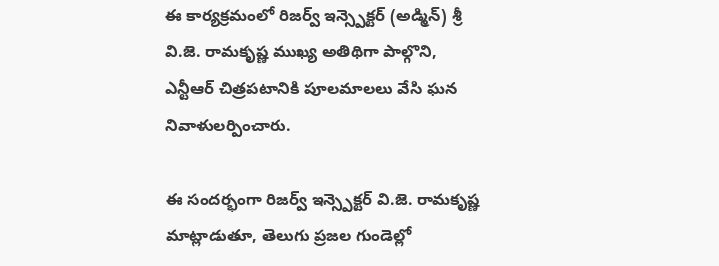ఈ కార్యక్రమంలో రిజర్వ్ ఇన్స్పెక్టర్ (అడ్మిన్) శ్రీ వి.జె. రామకృష్ణ ముఖ్య అతిథిగా పాల్గొని, ఎన్టీఆర్ చిత్రపటానికి పూలమాలలు వేసి ఘన నివాళులర్పించారు.

ఈ సందర్భంగా రిజర్వ్ ఇన్స్పెక్టర్ వి.జె. రామకృష్ణ మాట్లాడుతూ, తెలుగు ప్రజల గుండెల్లో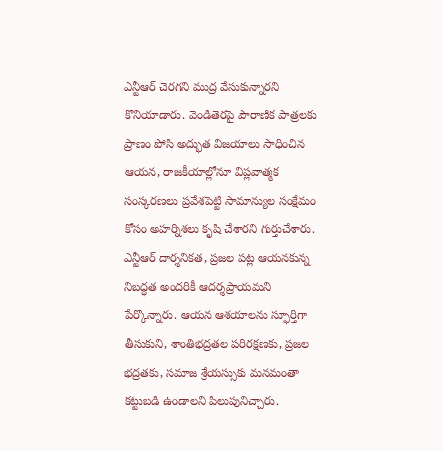ఎన్టీఆర్ చెరగని ముద్ర వేసుకున్నారని కొనియాడారు. వెండితెరపై పౌరాణిక పాత్రలకు ప్రాణం పోసి అద్భుత విజయాలు సాధించిన ఆయన, రాజకీయాల్లోనూ విప్లవాత్మక సంస్కరణలు ప్రవేశపెట్టి సామాన్యుల సంక్షేమం కోసం అహర్నిశలు కృషి చేశారని గుర్తుచేశారు. ఎన్టీఆర్ దార్శనికత, ప్రజల పట్ల ఆయనకున్న నిబద్ధత అందరికీ ఆదర్శప్రాయమని పేర్కొన్నారు. ఆయన ఆశయాలను స్ఫూర్తిగా తీసుకుని, శాంతిభద్రతల పరిరక్షణకు, ప్రజల భద్రతకు, సమాజ శ్రేయస్సుకు మనమంతా కట్టుబడి ఉండాలని పిలుపునిచ్చారు.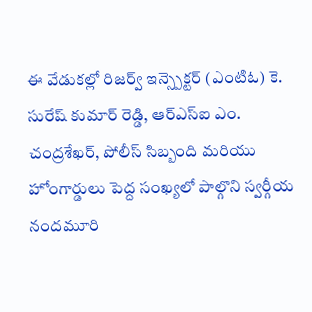ఈ వేడుకల్లో రిజర్వ్ ఇన్స్పెక్టర్ (ఎంటిఓ) కె. సురేష్ కుమార్ రెడ్డి, ఆర్ఎస్ఐ ఎం. చంద్రశేఖర్, పోలీస్ సిబ్బంది మరియు హోంగార్డులు పెద్ద సంఖ్యలో పాల్గొని స్వర్గీయ నందమూరి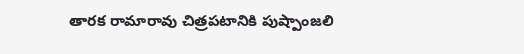తారక రామారావు చిత్రపటానికి పుష్పాంజలి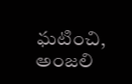ఘటించి, అంజలి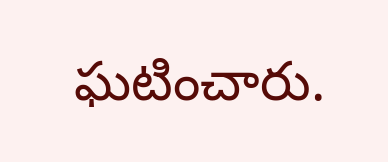ఘటించారు.